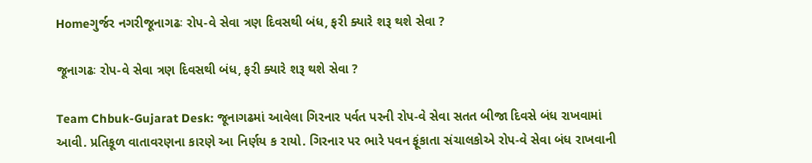Homeગુર્જર નગરીજૂનાગઢઃ રોપ-વે સેવા ત્રણ દિવસથી બંધ, ફરી ક્યારે શરૂ થશે સેવા ?

જૂનાગઢઃ રોપ-વે સેવા ત્રણ દિવસથી બંધ, ફરી ક્યારે શરૂ થશે સેવા ?

Team Chbuk-Gujarat Desk: જૂનાગઢમાં આવેલા ગિરનાર પર્વત પરની રોપ-વે સેવા સતત બીજા દિવસે બંધ રાખવામાં આવી. પ્રતિકૂળ વાતાવરણના કારણે આ નિર્ણય ક રાયો. ગિરનાર પર ભારે પવન ફૂંકાતા સંચાલકોએ રોપ-વે સેવા બંધ રાખવાની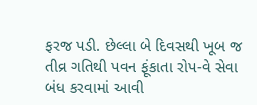ફરજ પડી. છેલ્લા બે દિવસથી ખૂબ જ તીવ્ર ગતિથી પવન ફૂંકાતા રોપ-વે સેવા બંધ કરવામાં આવી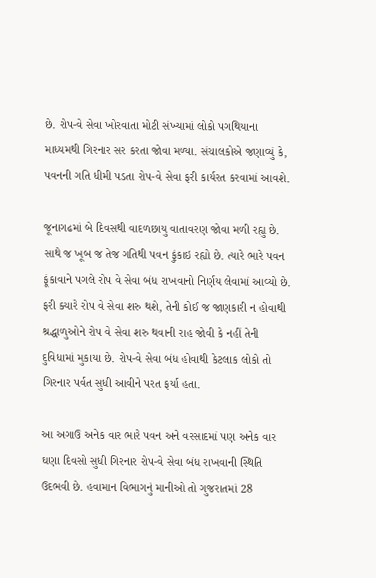છે. રોપ-વે સેવા ખોરવાતા મોટી સંખ્યામાં લોકો પગથિયાના માધ્યમથી ગિરનાર સર કરતા જોવા મળ્યા. સંચાલકોએ જણાવ્યું કે, પવનની ગતિ ધીમી પડતા રોપ-વે સેવા ફરી કાર્યરત કરવામાં આવશે.

જૂનાગઢમાં બે દિવસથી વાદળછાયુ વાતાવરણ જોવા મળી રહ્યુ છે. સાથે જ ખૂબ જ તેજ ગતિથી પવન ફુંકાઇ રહ્યો છે. ત્યારે ભારે પવન ફૂંકાવાને પગલે રોપ વે સેવા બંધ રાખવાનો નિર્ણય લેવામાં આવ્યો છે. ફરી ક્યારે રોપ વે સેવા શરુ થશે, તેની કોઈ જ જાણકારી ન હોવાથી શ્રદ્ધાળુઓને રોપ વે સેવા શરુ થવાની રાહ જોવી કે નહીં તેની દુવિધામાં મુકાયા છે. રોપ-વે સેવા બંધ હોવાથી કેટલાક લોકો તો ગિરનાર પર્વત સુધી આવીને પરત ફર્યા હતા.

આ અગાઉ અનેક વાર ભારે પવન અને વરસાદમાં પણ અનેક વાર ઘણા દિવસો સુધી ગિરનાર રોપ-વે સેવા બંધ રાખવાની સ્થિતિ ઉદભવી છે. હવામાન વિભાગનું માનીઓ તો ગુજરાતમાં 28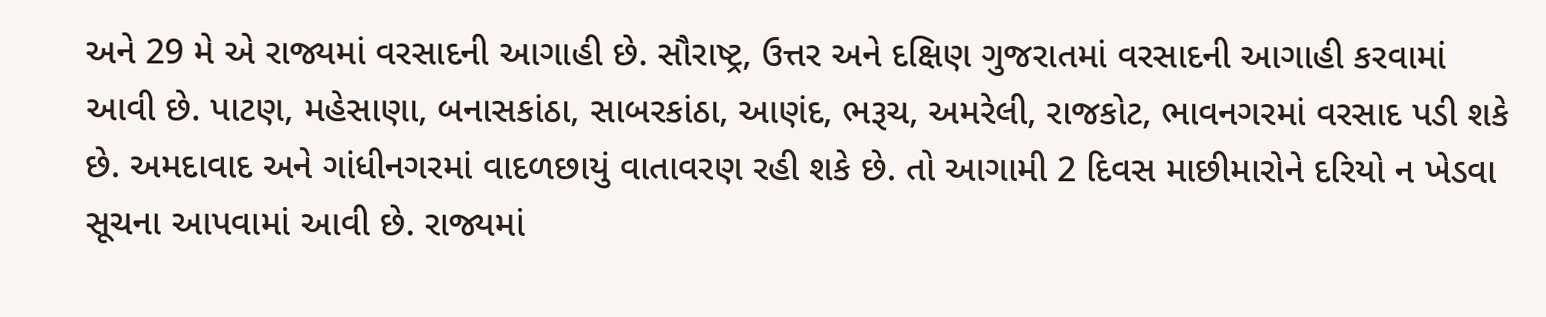અને 29 મે એ રાજ્યમાં વરસાદની આગાહી છે. સૌરાષ્ટ્ર, ઉત્તર અને દક્ષિણ ગુજરાતમાં વરસાદની આગાહી કરવામાં આવી છે. પાટણ, મહેસાણા, બનાસકાંઠા, સાબરકાંઠા, આણંદ, ભરૂચ, અમરેલી, રાજકોટ, ભાવનગરમાં વરસાદ પડી શકે છે. અમદાવાદ અને ગાંધીનગરમાં વાદળછાયું વાતાવરણ રહી શકે છે. તો આગામી 2 દિવસ માછીમારોને દરિયો ન ખેડવા સૂચના આપવામાં આવી છે. રાજ્યમાં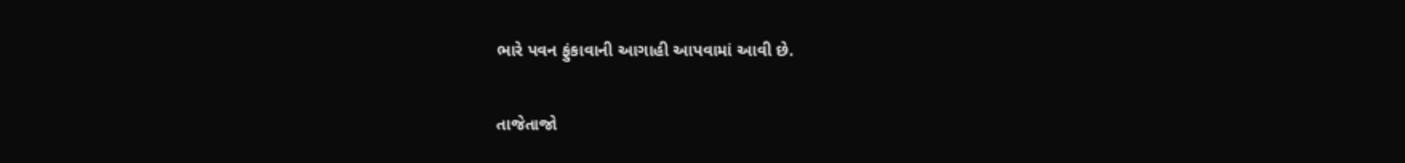ભારે પવન ફુંકાવાની આગાહી આપવામાં આવી છે.

તાજેતાજો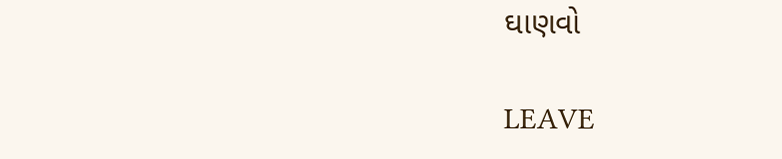ઘાણવો

LEAVE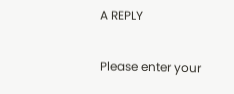A REPLY

Please enter your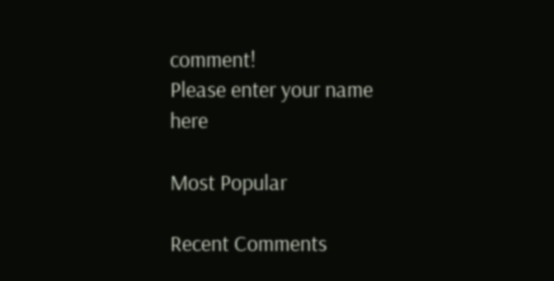comment!
Please enter your name here

Most Popular

Recent Comments